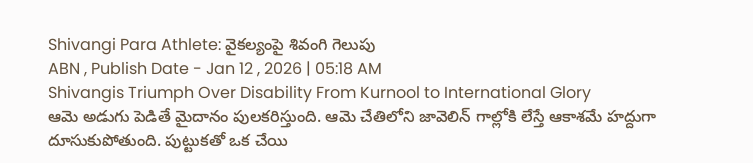Shivangi Para Athlete: వైకల్యంపై శివంగి గెలుపు
ABN , Publish Date - Jan 12 , 2026 | 05:18 AM
Shivangis Triumph Over Disability From Kurnool to International Glory
ఆమె అడుగు పెడితే మైదానం పులకరిస్తుంది. ఆమె చేతిలోని జావెలిన్ గాల్లోకి లేస్తే ఆకాశమే హద్దుగా దూసుకుపోతుంది. పుట్టుకతో ఒక చేయి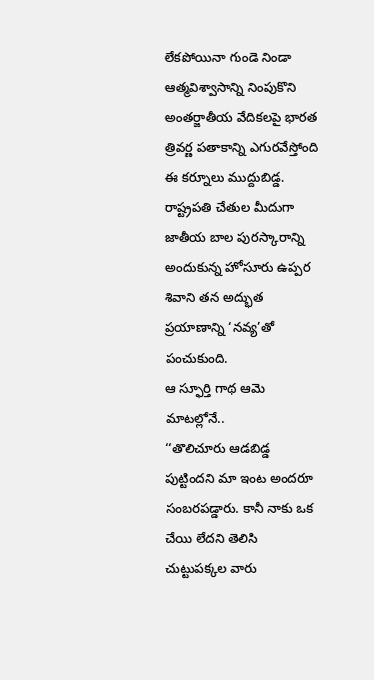లేకపోయినా గుండె నిండా ఆత్మవిశ్వాసాన్ని నింపుకొని అంతర్జాతీయ వేదికలపై భారత త్రివర్ణ పతాకాన్ని ఎగురవేస్తోంది ఈ కర్నూలు ముద్దుబిడ్డ. రాష్ట్రపతి చేతుల మీదుగా జాతీయ బాల పురస్కారాన్ని అందుకున్న హోసూరు ఉప్పర శివాని తన అద్భుత ప్రయాణాన్ని ‘నవ్య’తో పంచుకుంది.
ఆ స్ఫూర్తి గాథ ఆమె మాటల్లోనే..
‘‘తొలిచూరు ఆడబిడ్డ పుట్టిందని మా ఇంట అందరూ సంబరపడ్డారు. కానీ నాకు ఒక చేయి లేదని తెలిసి చుట్టుపక్కల వారు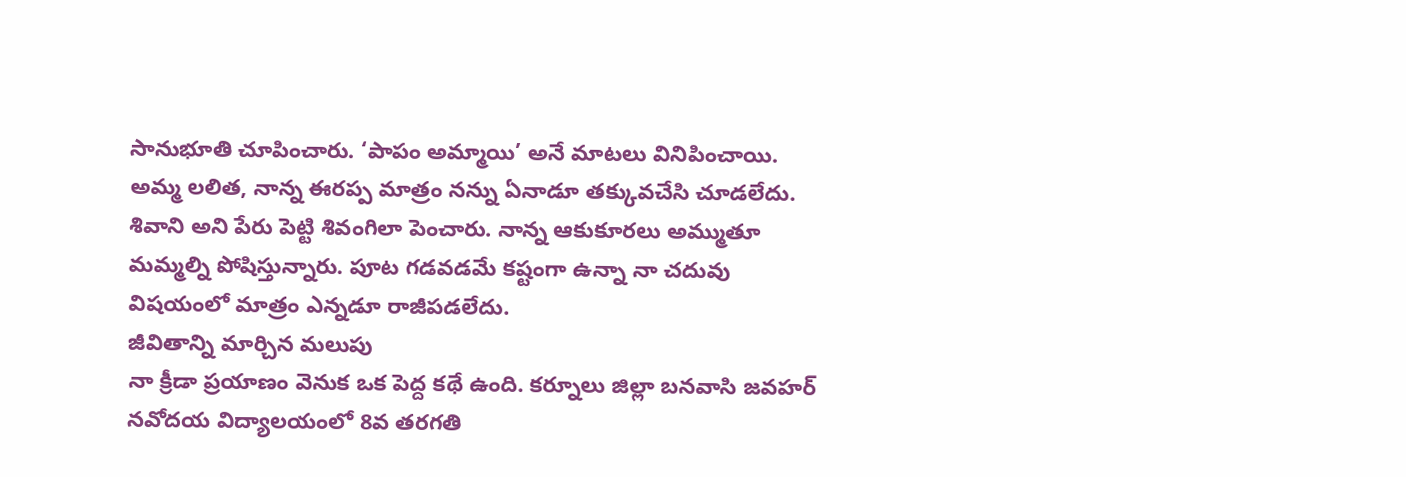సానుభూతి చూపించారు. ‘పాపం అమ్మాయి’ అనే మాటలు వినిపించాయి. అమ్మ లలిత, నాన్న ఈరప్ప మాత్రం నన్ను ఏనాడూ తక్కువచేసి చూడలేదు. శివాని అని పేరు పెట్టి శివంగిలా పెంచారు. నాన్న ఆకుకూరలు అమ్ముతూ మమ్మల్ని పోషిస్తున్నారు. పూట గడవడమే కష్టంగా ఉన్నా నా చదువు విషయంలో మాత్రం ఎన్నడూ రాజీపడలేదు.
జీవితాన్ని మార్చిన మలుపు
నా క్రీడా ప్రయాణం వెనుక ఒక పెద్ద కథే ఉంది. కర్నూలు జిల్లా బనవాసి జవహర్ నవోదయ విద్యాలయంలో 8వ తరగతి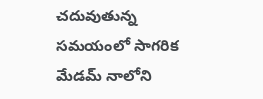చదువుతున్న సమయంలో సాగరిక మేడమ్ నాలోని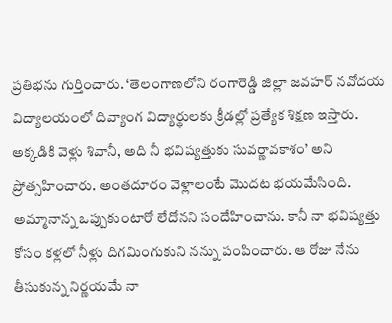ప్రతిభను గుర్తించారు. ‘తెలంగాణలోని రంగారెడ్డి జిల్లా జవహర్ నవోదయ విద్యాలయంలో దివ్యాంగ విద్యార్థులకు క్రీడల్లో ప్రత్యేక శిక్షణ ఇస్తారు. అక్కడికి వెళ్లు శివానీ, అది నీ భవిష్యత్తుకు సువర్ణావకాశం’ అని ప్రోత్సహించారు. అంతదూరం వెళ్లాలంటే మొదట భయమేసింది. అమ్మానాన్న ఒప్పుకుంటారో లేదోనని సందేహించాను. కానీ నా భవిష్యత్తు కోసం కళ్లలో నీళ్లు దిగమింగుకుని నన్ను పంపించారు. ఆ రోజు నేను తీసుకున్న నిర్ణయమే నా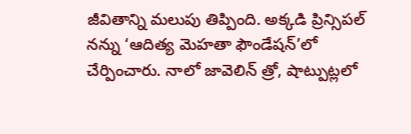జీవితాన్ని మలుపు తిప్పింది. అక్కడి ప్రిన్సిపల్ నన్ను ‘ఆదిత్య మెహతా ఫౌండేషన్’లో చేర్పించారు. నాలో జావెలిన్ త్రో, షాట్పుట్లలో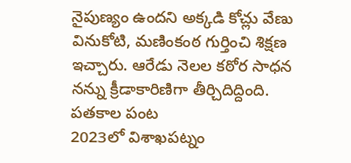నైపుణ్యం ఉందని అక్కడి కోచ్లు వేణు వినుకోటి, మణింకంఠ గుర్తించి శిక్షణ ఇచ్చారు. ఆరేడు నెలల కఠోర సాధన నన్ను క్రీడాకారిణిగా తీర్చిదిద్దింది.
పతకాల పంట
2023లో విశాఖపట్నం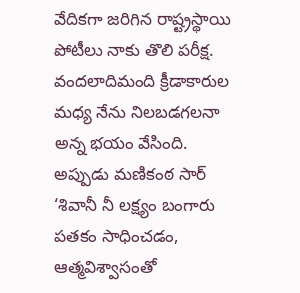వేదికగా జరిగిన రాష్ట్రస్థాయి పోటీలు నాకు తొలి పరీక్ష. వందలాదిమంది క్రీడాకారుల మధ్య నేను నిలబడగలనా అన్న భయం వేసింది. అప్పుడు మణికంఠ సార్ ‘శివానీ నీ లక్ష్యం బంగారు పతకం సాధించడం, ఆత్మవిశ్వాసంతో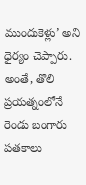ముందుకెళ్లు’ అని ధైర్యం చెప్పారు. అంతే, తొలి ప్రయత్నంలోనే రెండు బంగారు పతకాలు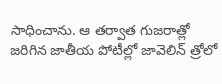సాధించాను. ఆ తర్వాత గుజరాత్లో జరిగిన జాతీయ పోటీల్లో జావెలిన్ త్రోలో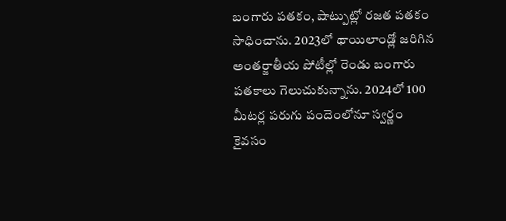బంగారు పతకం, షాట్పుట్లో రజత పతకం సాధించాను. 2023లో థాయిలాండ్లో జరిగిన అంతర్జాతీయ పోటీల్లో రెండు బంగారు పతకాలు గెలుచుకున్నాను. 2024లో 100 మీటర్ల పరుగు పందెంలోనూ స్వర్ణం కైవసం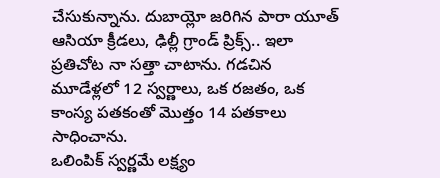చేసుకున్నాను. దుబాయ్లో జరిగిన పారా యూత్ ఆసియా క్రీడలు, ఢిల్లీ గ్రాండ్ ప్రిక్స్.. ఇలా ప్రతిచోట నా సత్తా చాటాను. గడచిన మూడేళ్లలో 12 స్వర్ణాలు, ఒక రజతం, ఒక కాంస్య పతకంతో మొత్తం 14 పతకాలు సాధించాను.
ఒలింపిక్ స్వర్ణమే లక్ష్యం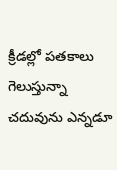క్రీడల్లో పతకాలు గెలుస్తున్నా చదువును ఎన్నడూ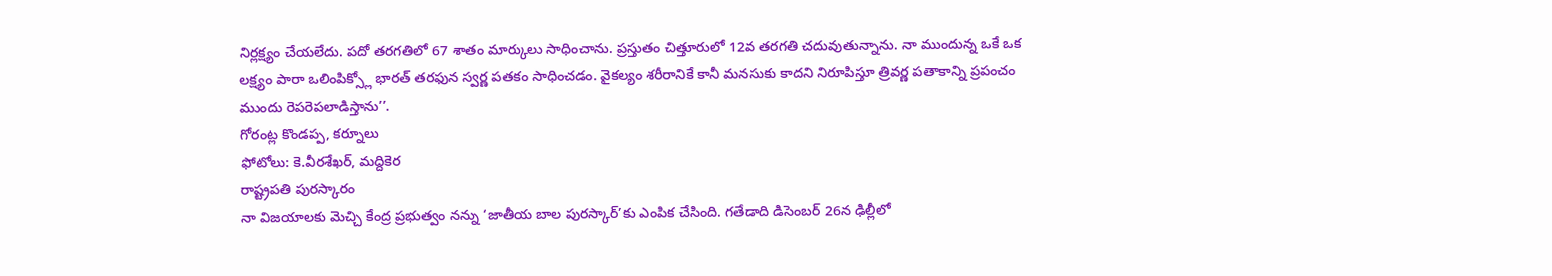నిర్లక్ష్యం చేయలేదు. పదో తరగతిలో 67 శాతం మార్కులు సాధించాను. ప్రస్తుతం చిత్తూరులో 12వ తరగతి చదువుతున్నాను. నా ముందున్న ఒకే ఒక లక్ష్యం పారా ఒలింపిక్స్లో భారత్ తరఫున స్వర్ణ పతకం సాధించడం. వైకల్యం శరీరానికే కానీ మనసుకు కాదని నిరూపిస్తూ త్రివర్ణ పతాకాన్ని ప్రపంచం ముందు రెపరెపలాడిస్తాను’’.
గోరంట్ల కొండప్ప, కర్నూలు
ఫోటోలు: కె.వీరశేఖర్, మద్దికెర
రాష్ట్రపతి పురస్కారం
నా విజయాలకు మెచ్చి కేంద్ర ప్రభుత్వం నన్ను ‘జాతీయ బాల పురస్కార్’కు ఎంపిక చేసింది. గతేడాది డిసెంబర్ 26న ఢిల్లీలో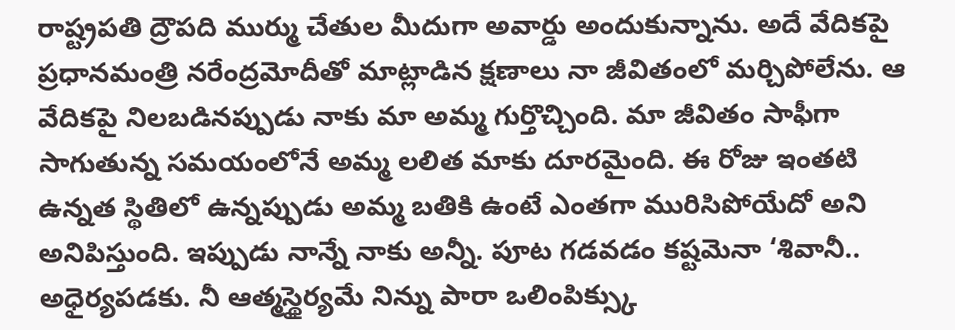రాష్ట్రపతి ద్రౌపది ముర్ము చేతుల మీదుగా అవార్డు అందుకున్నాను. అదే వేదికపై ప్రధానమంత్రి నరేంద్రమోదీతో మాట్లాడిన క్షణాలు నా జీవితంలో మర్చిపోలేను. ఆ వేదికపై నిలబడినప్పుడు నాకు మా అమ్మ గుర్తొచ్చింది. మా జీవితం సాఫీగా సాగుతున్న సమయంలోనే అమ్మ లలిత మాకు దూరమైంది. ఈ రోజు ఇంతటి ఉన్నత స్థితిలో ఉన్నప్పుడు అమ్మ బతికి ఉంటే ఎంతగా మురిసిపోయేదో అని అనిపిస్తుంది. ఇప్పుడు నాన్నే నాకు అన్నీ. పూట గడవడం కష్టమెనా ‘శివానీ.. అధైర్యపడకు. నీ ఆత్మస్థైర్యమే నిన్ను పారా ఒలింపిక్స్కు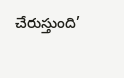చేరుస్తుంది’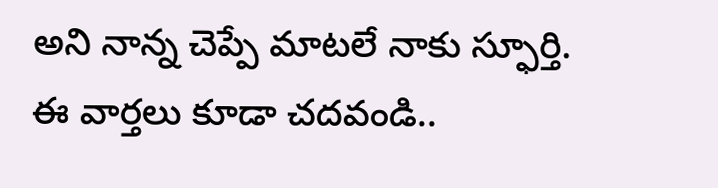అని నాన్న చెప్పే మాటలే నాకు స్ఫూర్తి.
ఈ వార్తలు కూడా చదవండి..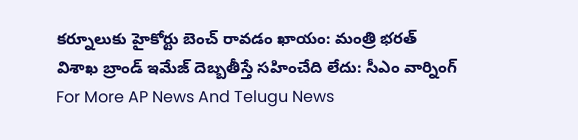కర్నూలుకు హైకోర్టు బెంచ్ రావడం ఖాయం: మంత్రి భరత్
విశాఖ బ్రాండ్ ఇమేజ్ దెబ్బతీస్తే సహించేది లేదు: సీఎం వార్నింగ్
For More AP News And Telugu News